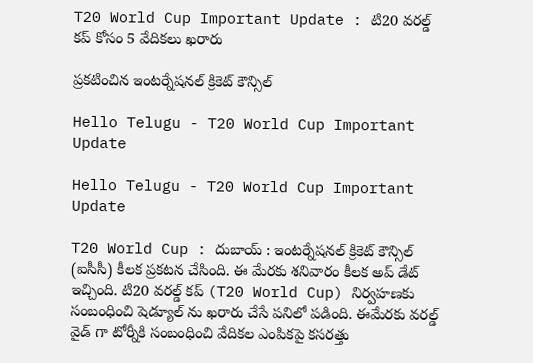T20 World Cup Important Update : టి20 వ‌ర‌ల్డ్ క‌ప్ కోసం 5 వేదిక‌లు ఖ‌రారు

ప్ర‌క‌టించిన ఇంట‌ర్నేష‌నల్ క్రికెట్ కౌన్సిల్

Hello Telugu - T20 World Cup Important Update

Hello Telugu - T20 World Cup Important Update

T20 World Cup : దుబాయ్ : ఇంట‌ర్నేష‌న‌ల్ క్రికెట్ కౌన్సిల్ (ఐసీసీ) కీల‌క ప్ర‌క‌ట‌న చేసింది. ఈ మేర‌కు శ‌నివారం కీల‌క అప్ డేట్ ఇచ్చింది. టి20 వ‌ర‌ల్డ్ క‌ప్ (T20 World Cup) నిర్వ‌హ‌ణ‌కు సంబంధించి షెడ్యూల్ ను ఖ‌రారు చేసే ప‌నిలో ప‌డింది. ఈమేర‌కు వ‌ర‌ల్డ్ వైడ్ గా టోర్నీకి సంబంధించి వేదిక‌ల ఎంపిక‌పై క‌స‌ర‌త్తు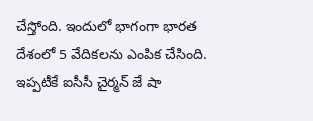చేస్తోంది. ఇందులో భాగంగా భార‌త దేశంలో 5 వేదిక‌ల‌ను ఎంపిక చేసింది. ఇప్ప‌టీకే ఐసీసీ చైర్మ‌న్ జే షా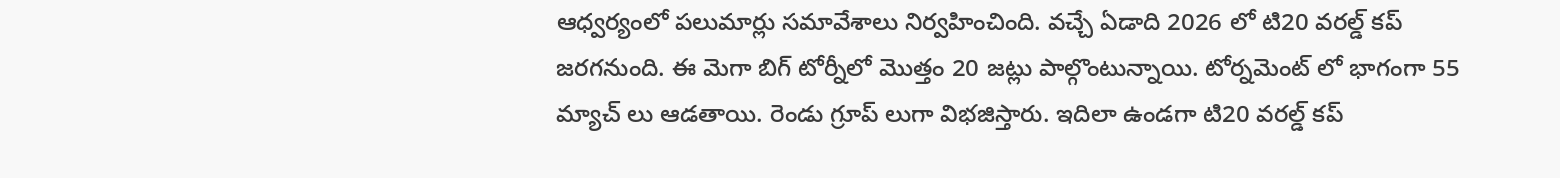ఆధ్వ‌ర్యంలో ప‌లుమార్లు స‌మావేశాలు నిర్వ‌హించింది. వ‌చ్చే ఏడాది 2026 లో టి20 వ‌ర‌ల్డ్ క‌ప్ జ‌ర‌గ‌నుంది. ఈ మెగా బిగ్ టోర్నీలో మొత్తం 20 జ‌ట్లు పాల్గొంటున్నాయి. టోర్న‌మెంట్ లో భాగంగా 55 మ్యాచ్ లు ఆడ‌తాయి. రెండు గ్రూప్ లుగా విభజిస్తారు. ఇదిలా ఉండ‌గా టి20 వ‌ర‌ల్డ్ క‌ప్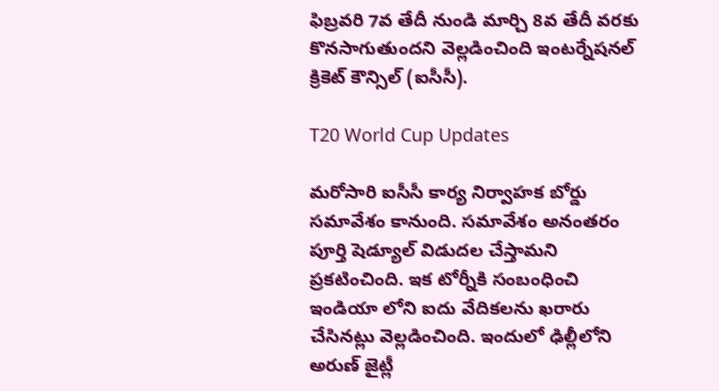ఫిబ్ర‌వ‌రి 7వ తేదీ నుండి మార్చి 8వ తేదీ వ‌ర‌కు కొన‌సాగుతుంద‌ని వెల్ల‌డించింది ఇంట‌ర్నేష‌న‌ల్ క్రికెట్ కౌన్సిల్ (ఐసీసీ).

T20 World Cup Updates

మ‌రోసారి ఐసీసీ కార్య నిర్వాహ‌క బోర్డు స‌మావేశం కానుంది. స‌మావేశం అనంత‌రం పూర్తి షెడ్యూల్ విడుద‌ల చేస్తామ‌ని ప్ర‌క‌టించింది. ఇక టోర్నీకి సంబంధించి ఇండియా లోని ఐదు వేదిక‌ల‌ను ఖ‌రారు చేసిన‌ట్లు వెల్ల‌డించింది. ఇందులో ఢిల్లీలోని అరుణ్ జైట్లీ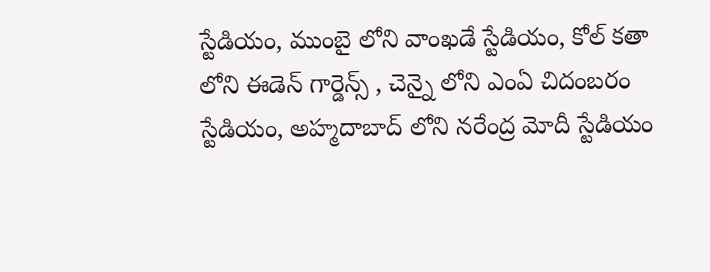స్టేడియం, ముంబై లోని వాంఖ‌డే స్టేడియం, కోల్ క‌తా లోని ఈడెన్ గార్డెన్స్ , చెన్నై లోని ఎంఏ చిదంబ‌రం స్టేడియం, అహ్మ‌దాబాద్ లోని న‌రేంద్ర మోదీ స్టేడియం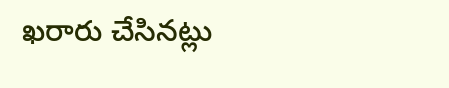ఖ‌రారు చేసిన‌ట్లు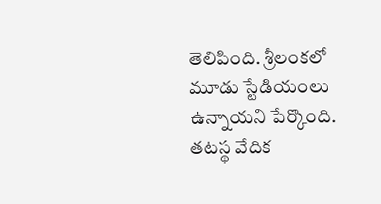తెలిపింది. శ్రీ‌లంక‌లో మూడు స్టేడియంలు ఉన్నాయ‌ని పేర్కొంది. త‌ట‌స్థ వేదిక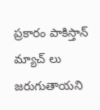ప్ర‌కారం పాకిస్తాన్ మ్యాచ్ లు జ‌రుగుతాయ‌ని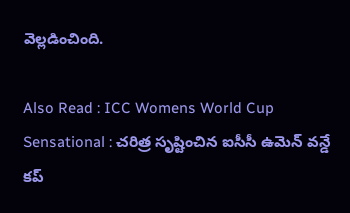వెల్ల‌డించింది.

Also Read : ICC Womens World Cup Sensational : చ‌రిత్ర సృష్టించిన ఐసీసీ ఉమెన్ వ‌న్డే క‌ప్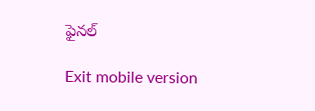ఫైన‌ల్

Exit mobile version